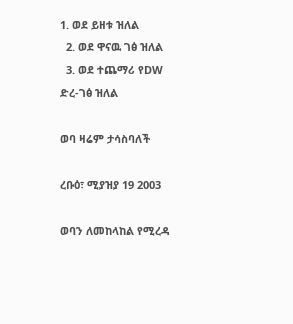1. ወደ ይዘቱ ዝለል
  2. ወደ ዋናዉ ገፅ ዝለል
  3. ወደ ተጨማሪ የDW ድረ-ገፅ ዝለል

ወባ ዛሬም ታሳስባለች

ረቡዕ፣ ሚያዝያ 19 2003

ወባን ለመከላከል የሚረዳ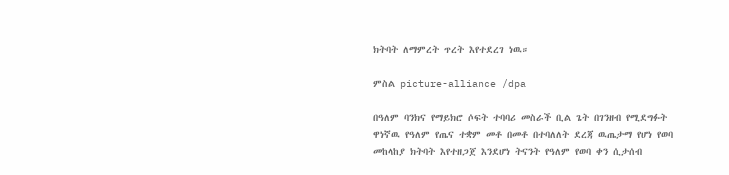ክትባት ለማምረት ጥረት እየተደረገ ነዉ።

ምስል picture-alliance /dpa

በዓለም ባንክና የማይክሮ ሶፍት ተባባሪ መስራች ቢል ጌት በገንዘብ የሚደግፉት ዋነኛዉ የዓለም የጤና ተቋም መቶ በመቶ በተባለለት ደረጃ ዉጤታማ የሆነ የወባ መከላከያ ክትባት እየተዘጋጀ እንደሆነ ትናንት የዓለም የወባ ቀን ሲታሰብ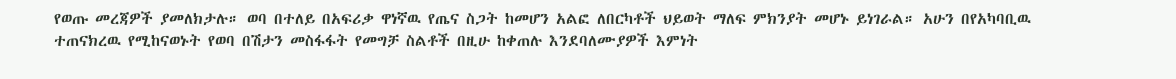የወጡ መረጃዎች ያመለክታሉ። ወባ በተለይ በአፍሪቃ ዋነኛዉ የጤና ስጋት ከመሆን አልፎ ለበርካቶች ህይወት ማለፍ ምክንያት መሆኑ ይነገራል። አሁን በየአካባቢዉ ተጠናክረዉ የሚከናወኑት የወባ በሽታን መስፋፋት የመግቻ ስልቶች በዚሁ ከቀጠሉ እንደባለሙያዎች እምነት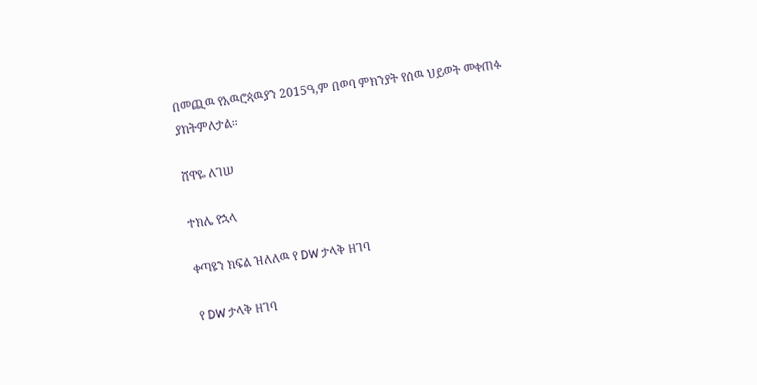በመጪዉ የአዉሮጳዉያን 2015ዓ,ም በወባ ምክንያት የሰዉ ህይወት መቀጠፉ ያከትምለታል።

ሸዋዬ ለገሠ

ተክሌ የኋላ

ቀጣዩን ክፍል ዝለለዉ የ DW ታላቅ ዘገባ

የ DW ታላቅ ዘገባ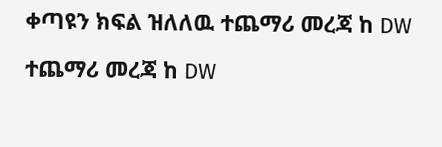ቀጣዩን ክፍል ዝለለዉ ተጨማሪ መረጃ ከ DW

ተጨማሪ መረጃ ከ DW